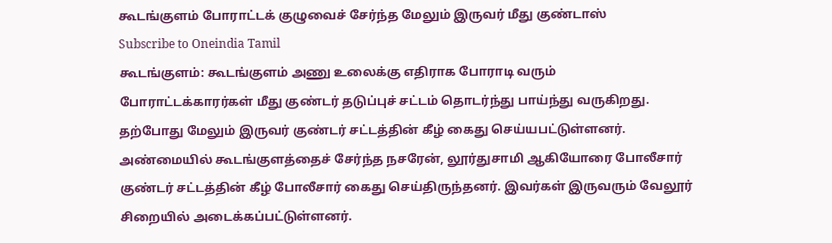கூடங்குளம் போராட்டக் குழுவைச் சேர்ந்த மேலும் இருவர் மீது குண்டாஸ்
Subscribe to Oneindia Tamil
கூடங்குளம்: கூடங்குளம் அணு உலைக்கு எதிராக போராடி வரும் போராட்டக்காரர்கள் மீது குண்டர் தடுப்புச் சட்டம் தொடர்ந்து பாய்ந்து வருகிறது. தற்போது மேலும் இருவர் குண்டர் சட்டத்தின் கீழ் கைது செய்யபட்டுள்ளனர்.
அண்மையில் கூடங்குளத்தைச் சேர்ந்த நசரேன், லூர்துசாமி ஆகியோரை போலீசார் குண்டர் சட்டத்தின் கீழ் போலீசார் கைது செய்திருந்தனர். இவர்கள் இருவரும் வேலூர் சிறையில் அடைக்கப்பட்டுள்ளனர்.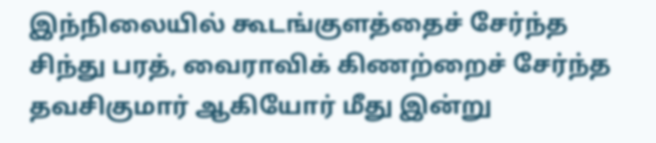இந்நிலையில் கூடங்குளத்தைச் சேர்ந்த சிந்து பரத், வைராவிக் கிணற்றைச் சேர்ந்த தவசிகுமார் ஆகியோர் மீது இன்று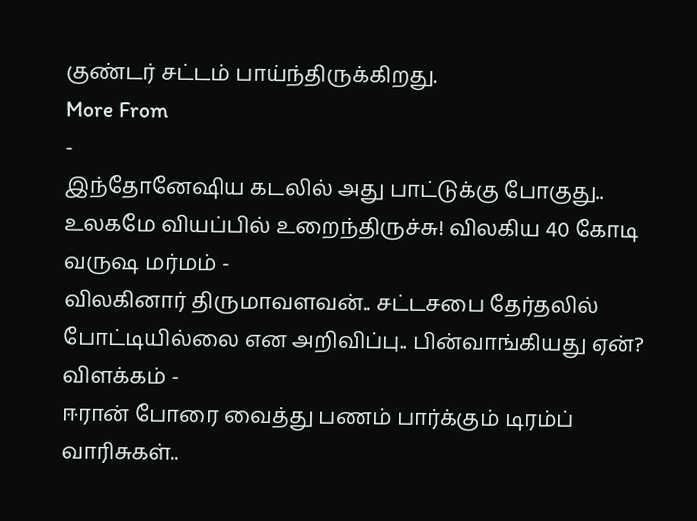குண்டர் சட்டம் பாய்ந்திருக்கிறது.
More From
-
இந்தோனேஷிய கடலில் அது பாட்டுக்கு போகுது.. உலகமே வியப்பில் உறைந்திருச்சு! விலகிய 40 கோடி வருஷ மர்மம் -
விலகினார் திருமாவளவன்.. சட்டசபை தேர்தலில் போட்டியில்லை என அறிவிப்பு.. பின்வாங்கியது ஏன்? விளக்கம் -
ஈரான் போரை வைத்து பணம் பார்க்கும் டிரம்ப் வாரிசுகள்..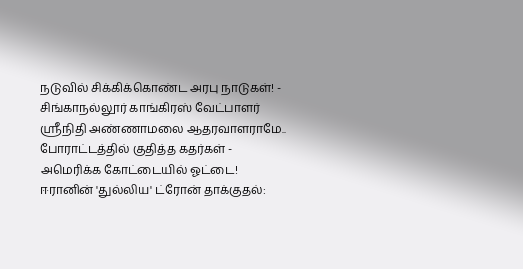நடுவில் சிக்கிக்கொண்ட அரபு நாடுகள்! -
சிங்காநல்லூர் காங்கிரஸ் வேட்பாளர் ஶ்ரீநிதி அண்ணாமலை ஆதரவாளராமே.. போராட்டத்தில் குதித்த கதர்கள் -
அமெரிக்க கோட்டையில் ஓட்டை! ஈரானின் 'துல்லிய' ட்ரோன் தாக்குதல்: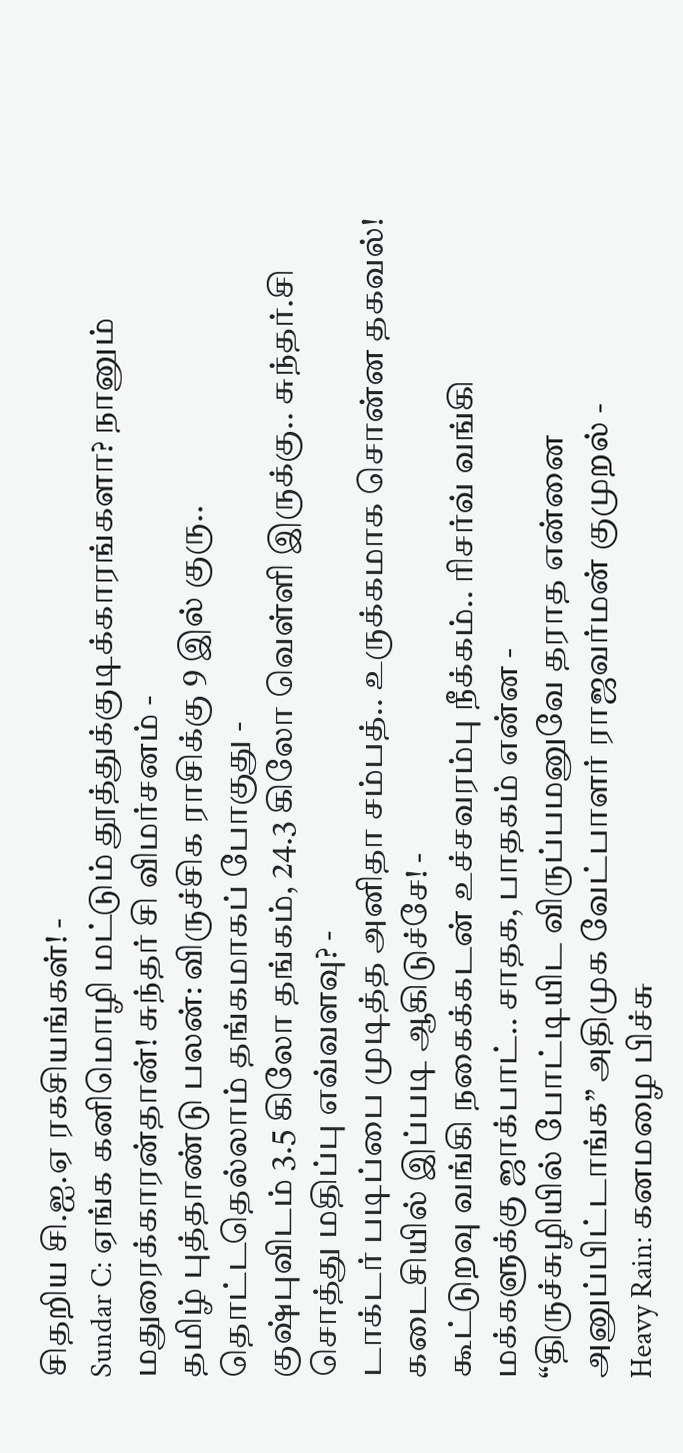சிதறிய சி.ஐ.ஏ ரகசியங்கள்! -
Sundar C: ஏங்க கனிமொழி மட்டும் தூத்துக்குடிக்காரங்களா? நானும் மதுரைக்காரன்தான்! சுந்தர் சி விமர்சனம் -
தமிழ் புத்தாண்டு பலன்: விருச்சிக ராசிக்கு 9 இல் குரு.. தொட்டதெல்லாம் தங்கமாகப் போகுது -
குஷ்புவிடம் 3.5 கிலோ தங்கம், 24.3 கிலோ வெள்ளி இருக்கு.. சுந்தர்.சி சொத்து மதிப்பு எவ்வளவு? -
டாக்டர் படிப்பை முடித்த அனிதா சம்பத்.. உருக்கமாக சொன்ன தகவல்! கடைசியில் இப்படி ஆகிடுச்சே! -
கூட்டுறவு வங்கி நகைக்கடன் உச்சவரம்பு நீக்கம்.. ரிசர்வ் வங்கி மக்களுக்கு ஜாக்பாட்.. சாதக, பாதகம் என்ன -
“திருச்சுழியில் போட்டியிட விருப்பமனுவே தராத என்னை அனுப்பிட்டாங்க” அதிமுக வேட்பாளர் ராஜவர்மன் குமுறல் -
Heavy Rain: கனமழை பிச்சு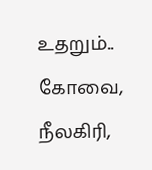உதறும்.. கோவை, நீலகிரி,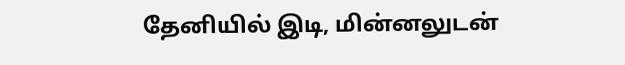தேனியில் இடி, மின்னலுடன்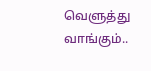வெளுத்து வாங்கும்..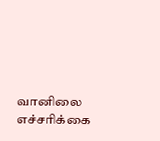வானிலை எச்சரிக்கை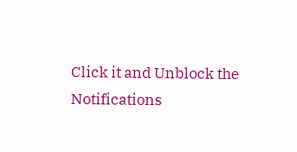Click it and Unblock the Notifications